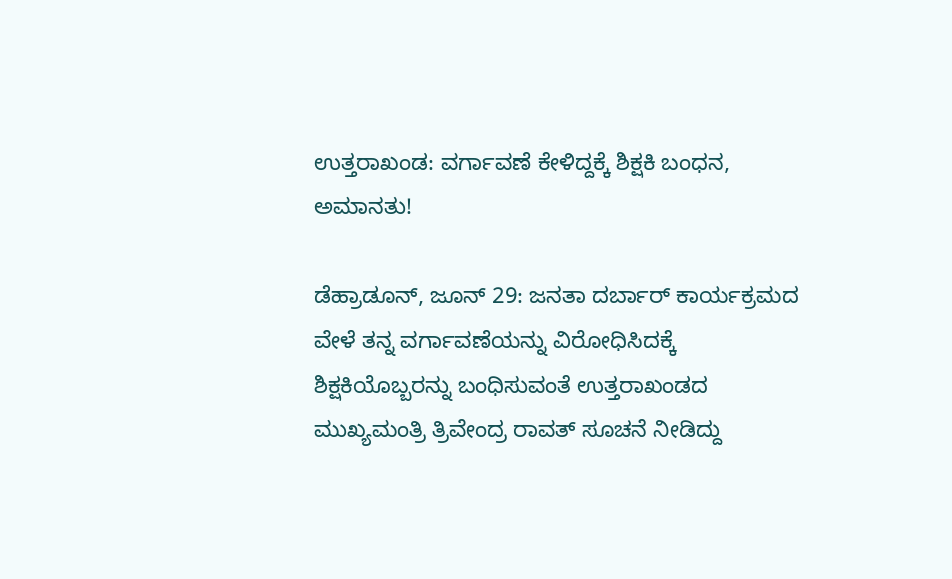ಉತ್ತರಾಖಂಡ: ವರ್ಗಾವಣೆ ಕೇಳಿದ್ದಕ್ಕೆ ಶಿಕ್ಷಕಿ ಬಂಧನ, ಅಮಾನತು!

ಡೆಹ್ರಾಡೂನ್, ಜೂನ್ 29: ಜನತಾ ದರ್ಬಾರ್ ಕಾರ್ಯಕ್ರಮದ ವೇಳೆ ತನ್ನ ವರ್ಗಾವಣೆಯನ್ನು ವಿರೋಧಿಸಿದಕ್ಕೆ ಶಿಕ್ಷಕಿಯೊಬ್ಬರನ್ನು ಬಂಧಿಸುವಂತೆ ಉತ್ತರಾಖಂಡದ ಮುಖ್ಯಮಂತ್ರಿ ತ್ರಿವೇಂದ್ರ ರಾವತ್ ಸೂಚನೆ ನೀಡಿದ್ದು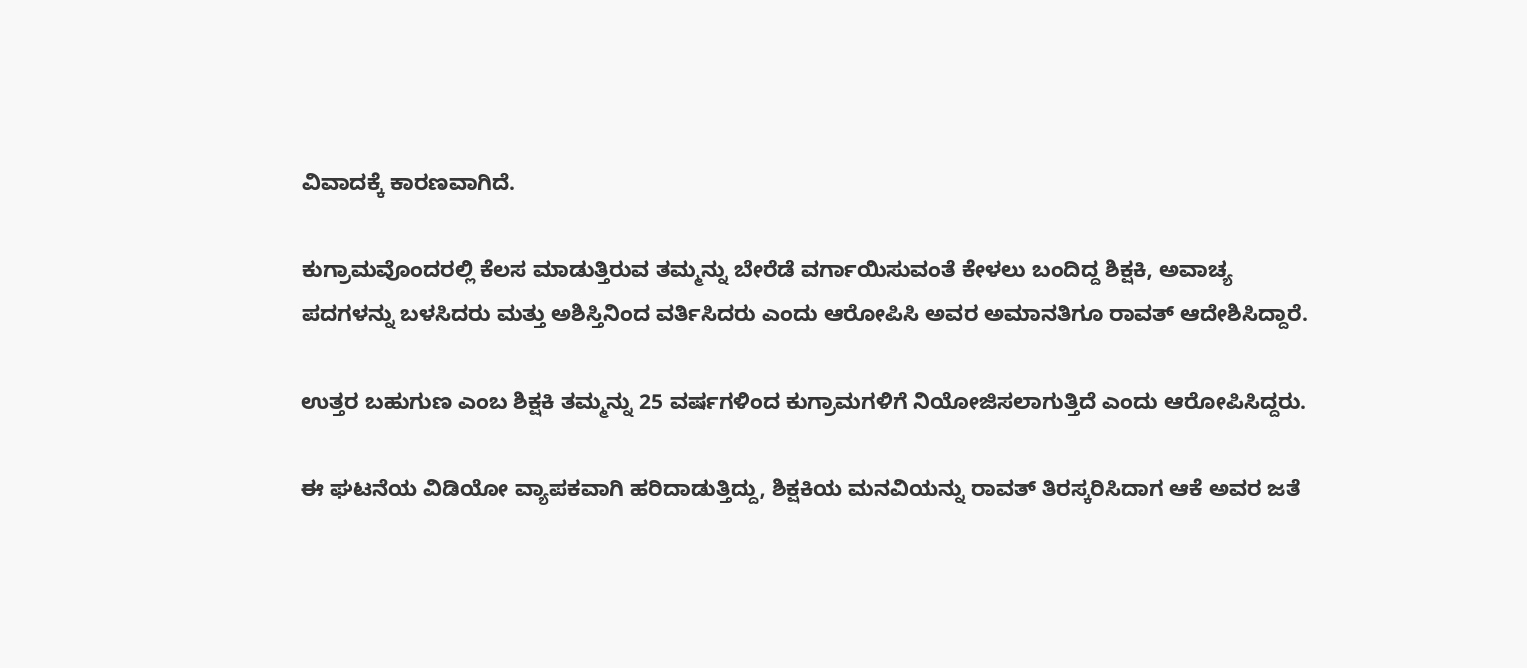ವಿವಾದಕ್ಕೆ ಕಾರಣವಾಗಿದೆ.

ಕುಗ್ರಾಮವೊಂದರಲ್ಲಿ ಕೆಲಸ ಮಾಡುತ್ತಿರುವ ತಮ್ಮನ್ನು ಬೇರೆಡೆ ವರ್ಗಾಯಿಸುವಂತೆ ಕೇಳಲು ಬಂದಿದ್ದ ಶಿಕ್ಷಕಿ, ಅವಾಚ್ಯ ಪದಗಳನ್ನು ಬಳಸಿದರು ಮತ್ತು ಅಶಿಸ್ತಿನಿಂದ ವರ್ತಿಸಿದರು ಎಂದು ಆರೋಪಿಸಿ ಅವರ ಅಮಾನತಿಗೂ ರಾವತ್ ಆದೇಶಿಸಿದ್ದಾರೆ.

ಉತ್ತರ ಬಹುಗುಣ ಎಂಬ ಶಿಕ್ಷಕಿ ತಮ್ಮನ್ನು 25 ವರ್ಷಗಳಿಂದ ಕುಗ್ರಾಮಗಳಿಗೆ ನಿಯೋಜಿಸಲಾಗುತ್ತಿದೆ ಎಂದು ಆರೋಪಿಸಿದ್ದರು.

ಈ ಘಟನೆಯ ವಿಡಿಯೋ ವ್ಯಾಪಕವಾಗಿ ಹರಿದಾಡುತ್ತಿದ್ದು, ಶಿಕ್ಷಕಿಯ ಮನವಿಯನ್ನು ರಾವತ್ ತಿರಸ್ಕರಿಸಿದಾಗ ಆಕೆ ಅವರ ಜತೆ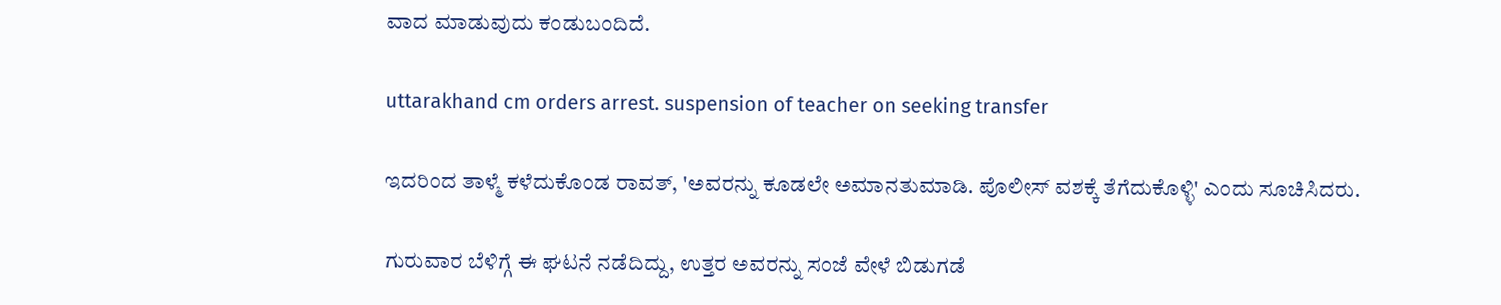ವಾದ ಮಾಡುವುದು ಕಂಡುಬಂದಿದೆ.

uttarakhand cm orders arrest. suspension of teacher on seeking transfer

ಇದರಿಂದ ತಾಳ್ಮೆ ಕಳೆದುಕೊಂಡ ರಾವತ್, 'ಅವರನ್ನು ಕೂಡಲೇ ಅಮಾನತುಮಾಡಿ. ಪೊಲೀಸ್ ವಶಕ್ಕೆ ತೆಗೆದುಕೊಳ್ಳಿ' ಎಂದು ಸೂಚಿಸಿದರು.

ಗುರುವಾರ ಬೆಳಿಗ್ಗೆ ಈ ಘಟನೆ ನಡೆದಿದ್ದು, ಉತ್ತರ ಅವರನ್ನು ಸಂಜೆ ವೇಳೆ ಬಿಡುಗಡೆ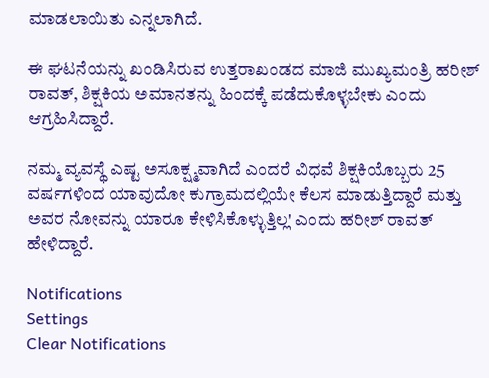ಮಾಡಲಾಯಿತು ಎನ್ನಲಾಗಿದೆ.

ಈ ಘಟನೆಯನ್ನು ಖಂಡಿಸಿರುವ ಉತ್ತರಾಖಂಡದ ಮಾಜಿ ಮುಖ್ಯಮಂತ್ರಿ ಹರೀಶ್ ರಾವತ್, ಶಿಕ್ಷಕಿಯ ಅಮಾನತನ್ನು ಹಿಂದಕ್ಕೆ ಪಡೆದುಕೊಳ್ಳಬೇಕು ಎಂದು ಆಗ್ರಹಿಸಿದ್ದಾರೆ.

ನಮ್ಮ ವ್ಯವಸ್ಥೆ ಎಷ್ಟ ಅಸೂಕ್ಷ್ಮವಾಗಿದೆ ಎಂದರೆ ವಿಧವೆ ಶಿಕ್ಷಕಿಯೊಬ್ಬರು 25 ವರ್ಷಗಳಿಂದ ಯಾವುದೋ ಕುಗ್ರಾಮದಲ್ಲಿಯೇ ಕೆಲಸ ಮಾಡುತ್ತಿದ್ದಾರೆ ಮತ್ತು ಅವರ ನೋವನ್ನು ಯಾರೂ ಕೇಳಿಸಿಕೊಳ್ಳುತ್ತಿಲ್ಲ' ಎಂದು ಹರೀಶ್ ರಾವತ್ ಹೇಳಿದ್ದಾರೆ.

Notifications
Settings
Clear Notifications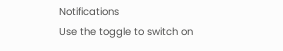Notifications
Use the toggle to switch on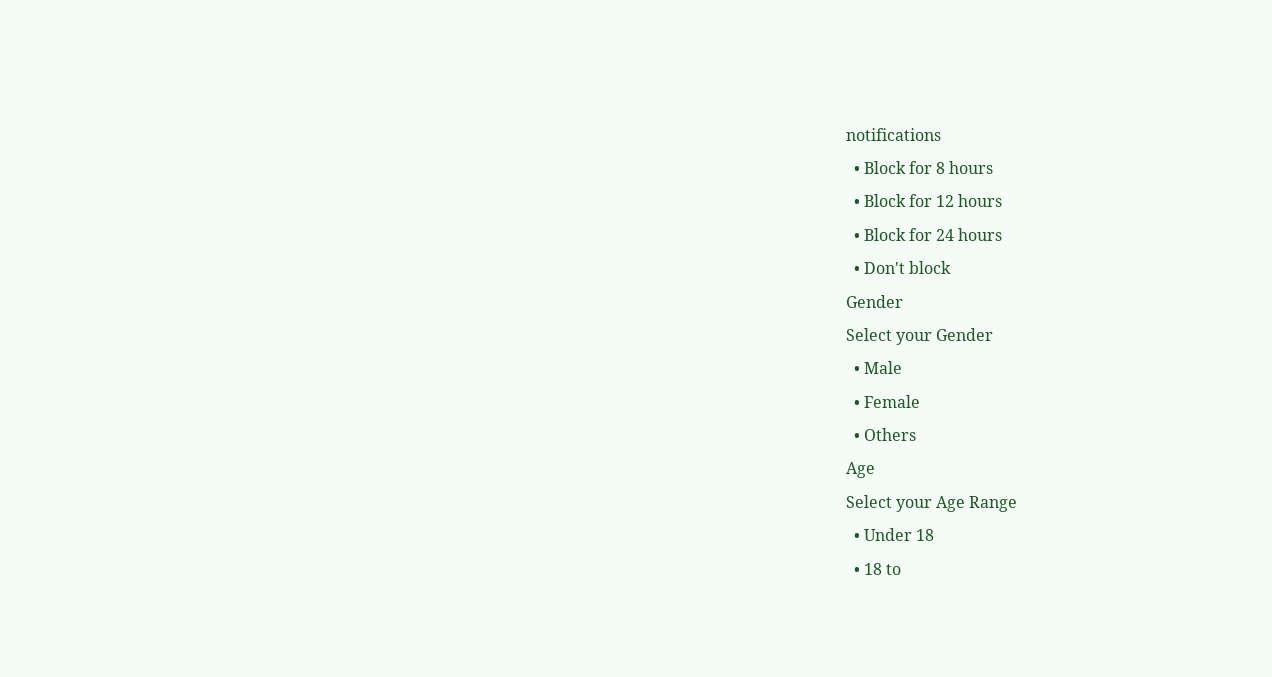notifications
  • Block for 8 hours
  • Block for 12 hours
  • Block for 24 hours
  • Don't block
Gender
Select your Gender
  • Male
  • Female
  • Others
Age
Select your Age Range
  • Under 18
  • 18 to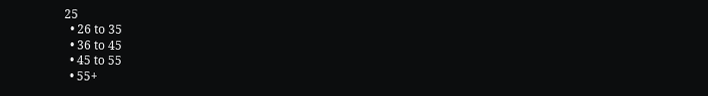25
  • 26 to 35
  • 36 to 45
  • 45 to 55
  • 55+